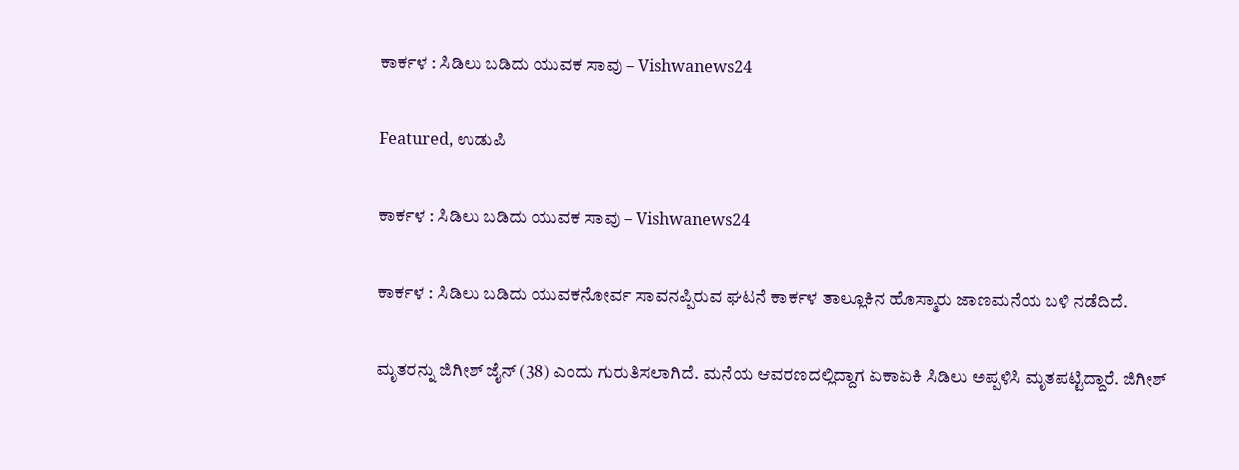ಕಾರ್ಕಳ : ಸಿಡಿಲು ಬಡಿದು ಯುವಕ ಸಾವು – Vishwanews24

Featured, ಉಡುಪಿ

ಕಾರ್ಕಳ : ಸಿಡಿಲು ಬಡಿದು ಯುವಕ ಸಾವು – Vishwanews24

ಕಾರ್ಕಳ : ಸಿಡಿಲು ಬಡಿದು ಯುವಕನೋರ್ವ ಸಾವನಪ್ಪಿರುವ ಘಟನೆ ಕಾರ್ಕಳ ತಾಲ್ಲೂಕಿನ ಹೊಸ್ಮಾರು ಜಾಣಮನೆಯ ಬಳಿ ನಡೆದಿದೆ.

ಮೃತರನ್ನು ಜಿಗೀಶ್ ಜೈನ್ (38) ಎಂದು ಗುರುತಿಸಲಾಗಿದೆ. ಮನೆಯ ಆವರಣದಲ್ಲಿದ್ದಾಗ ಏಕಾಏಕಿ ಸಿಡಿಲು ಅಪ್ಪಳಿಸಿ ಮೃತಪಟ್ಟಿದ್ದಾರೆ. ಜಿಗೀಶ್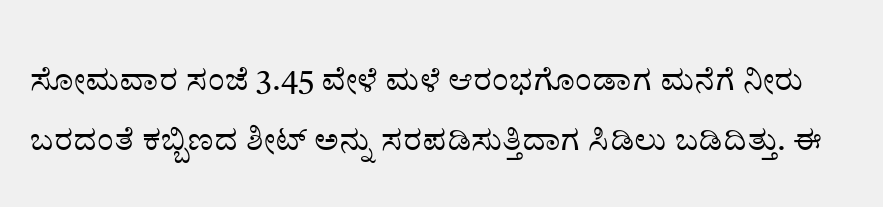ಸೋಮವಾರ ಸಂಜೆ 3.45 ವೇಳೆ ಮಳೆ ಆರಂಭಗೊಂಡಾಗ ಮನೆಗೆ ನೀರು ಬರದಂತೆ ಕಬ್ಬಿಣದ ಶೀಟ್ ಅನ್ನು ಸರಪಡಿಸುತ್ತಿದಾಗ ಸಿಡಿಲು ಬಡಿದಿತ್ತು. ಈ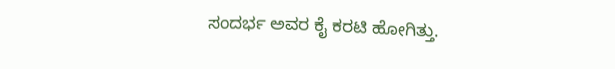ಸಂದರ್ಭ ಅವರ ಕೈ ಕರಟಿ ಹೋಗಿತ್ತು.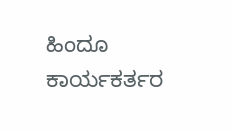ಹಿಂದೂ ಕಾರ್ಯಕರ್ತರ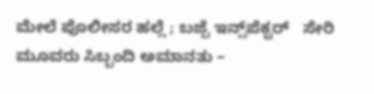ಮೇಲೆ ಪೊಲೀಸರ ಹಲ್ಲೆ ; ಬಜ್ಪೆ ಇನ್ಸ್‌ಪೆಕ್ಟರ್   ಸೇರಿ ಮೂವರು ಸಿಬ್ಬಂದಿ ಅಮಾನತು –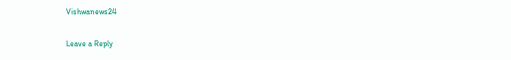Vishwanews24

Leave a Reply